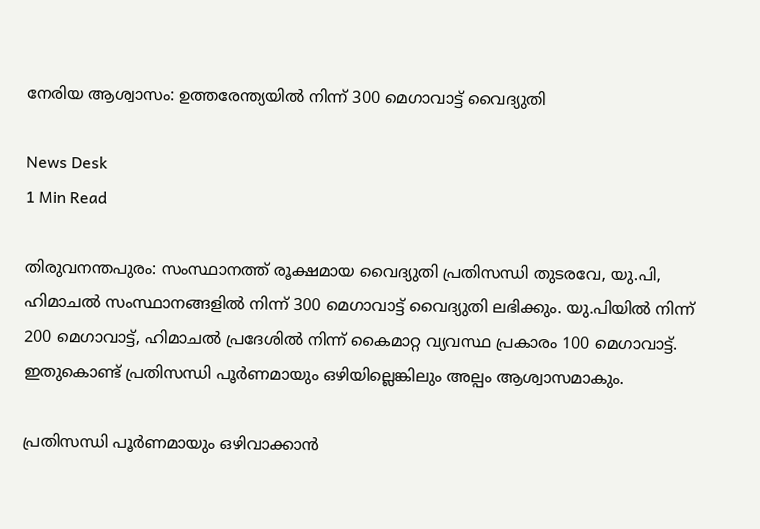നേരിയ ആശ്വാസം: ഉത്തരേന്ത്യയിൽ നിന്ന് 300 മെഗാവാട്ട് വൈദ്യുതി

News Desk
1 Min Read

തിരുവനന്തപുരം: സംസ്ഥാനത്ത് രൂക്ഷമായ വൈദ്യുതി പ്രതിസന്ധി തുടരവേ, യു.പി, ഹിമാചൽ സംസ്ഥാനങ്ങളിൽ നിന്ന് 300 മെഗാവാട്ട് വൈദ്യുതി ലഭിക്കും. യു.പിയിൽ നിന്ന് 200 മെഗാവാട്ട്, ഹിമാചൽ പ്രദേശിൽ നിന്ന് കൈമാറ്റ വ്യവസ്ഥ പ്രകാരം 100 മെഗാവാട്ട്. ഇതുകൊണ്ട് പ്രതിസന്ധി പൂർണമായും ഒഴിയില്ലെങ്കിലും അല്പം ആശ്വാസമാകും.

പ്രതിസന്ധി പൂർണമായും ഒഴിവാക്കാൻ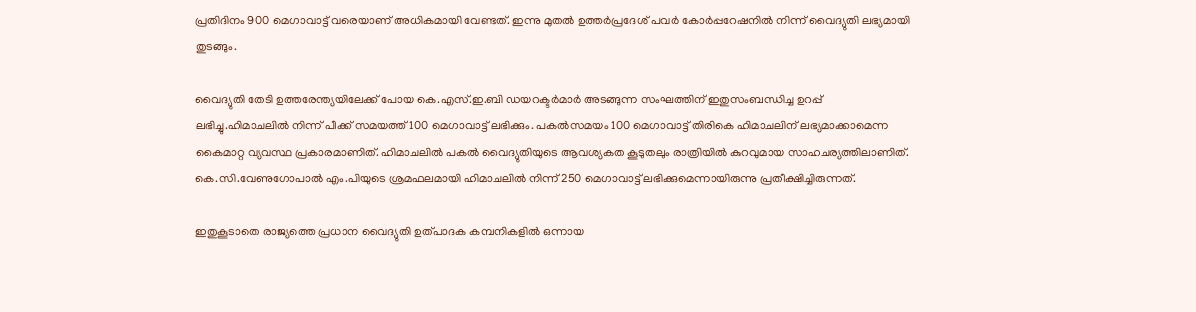പ്രതിദിനം 900 മെഗാവാട്ട് വരെയാണ് അധികമായി വേണ്ടത്. ഇന്നു മുതൽ ഉത്തർപ്രദേശ് പവർ കോർപ്പറേഷനിൽ നിന്ന് വൈദ്യുതി ലഭ്യമായി തുടങ്ങും.

വൈദ്യുതി തേടി ഉത്തരേന്ത്യയിലേക്ക് പോയ കെ.എസ്.ഇ.ബി ഡയറക്ടർമാർ അടങ്ങുന്ന സംഘത്തിന് ഇതുസംബന്ധിച്ച ഉറപ്പ് ലഭിച്ചു.ഹിമാചലിൽ നിന്ന് പീക്ക് സമയത്ത് 100 മെഗാവാട്ട് ലഭിക്കും. പകൽസമയം 100 മെഗാവാട്ട് തിരികെ ഹിമാചലിന് ലഭ്യമാക്കാമെന്ന കൈമാറ്റ വ്യവസ്ഥ പ്രകാരമാണിത്. ഹിമാചലിൽ പകൽ വൈദ്യുതിയുടെ ആവശ്യകത കൂടുതലും രാത്രിയിൽ കുറവുമായ സാഹചര്യത്തിലാണിത്. കെ.സി.വേണുഗോപാൽ എം.പിയുടെ ശ്രമഫലമായി ഹിമാചലിൽ നിന്ന് 250 മെഗാവാട്ട് ലഭിക്കുമെന്നായിരുന്നു പ്രതീക്ഷിച്ചിരുന്നത്.

ഇതുകൂടാതെ രാജ്യത്തെ പ്രധാന വൈദ്യുതി ഉത്പാദക കമ്പനികളിൽ ഒന്നായ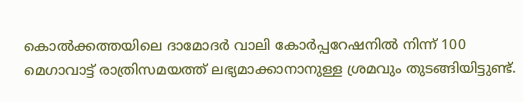കൊൽക്കത്തയിലെ ദാമോദർ വാലി കോർപ്പറേഷനിൽ നിന്ന് 100 മെഗാവാട്ട് രാത്രിസമയത്ത് ലഭ്യമാക്കാനാനുള്ള ശ്രമവും തുടങ്ങിയിട്ടുണ്ട്.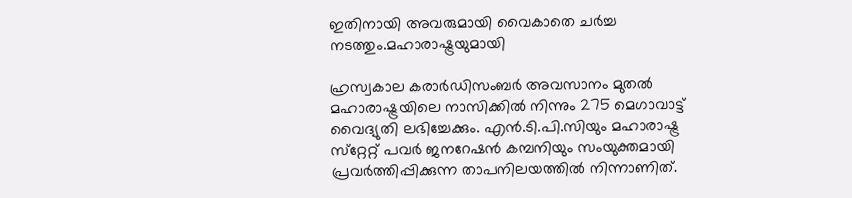ഇതിനായി അവരുമായി വൈകാതെ ചർച്ച നടത്തും.മഹാരാഷ്ട്രയുമായി

ഹ്രസ്വകാല കരാർഡിസംബർ അവസാനം മുതൽ മഹാരാഷ്ട്രയിലെ നാസിക്കിൽ നിന്നും 275 മെഗാവാട്ട് വൈദ്യുതി ലഭിച്ചേക്കും. എൻ.ടി.പി.സിയും മഹാരാഷ്ട്ര സ്‌റ്റേറ്റ് പവർ ജനറേഷൻ കമ്പനിയും സംയുക്തമായി പ്രവർത്തിപ്പിക്കുന്ന താപനിലയത്തിൽ നിന്നാണിത്.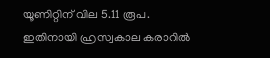യൂണിറ്റിന് വില 5.11 രൂപ. ഇതിനായി ഹ്രസ്വകാല കരാറിൽ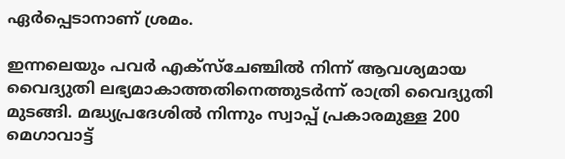ഏർപ്പെടാനാണ് ശ്രമം.

ഇന്നലെയും പവർ എക്‌സ്‌ചേഞ്ചിൽ നിന്ന് ആവശ്യമായ വൈദ്യുതി ലഭ്യമാകാത്തതിനെത്തുടർന്ന് രാത്രി വൈദ്യുതി മുടങ്ങി. മദ്ധ്യപ്രദേശിൽ നിന്നും സ്വാപ്പ് പ്രകാരമുള്ള 200 മെഗാവാട്ട്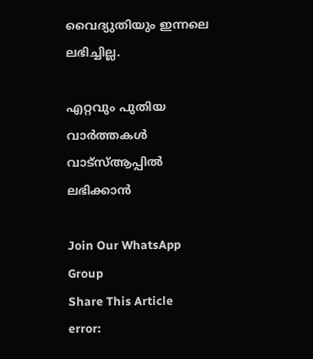വൈദ്യുതിയും ഇന്നലെ ലഭിച്ചില്ല.

എറ്റവും പുതിയ വാർത്തകൾ വാട്സ്ആപ്പിൽ ലഭിക്കാൻ

Join Our WhatsApp Group
Share This Article
error: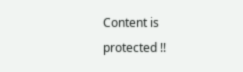Content is protected !!